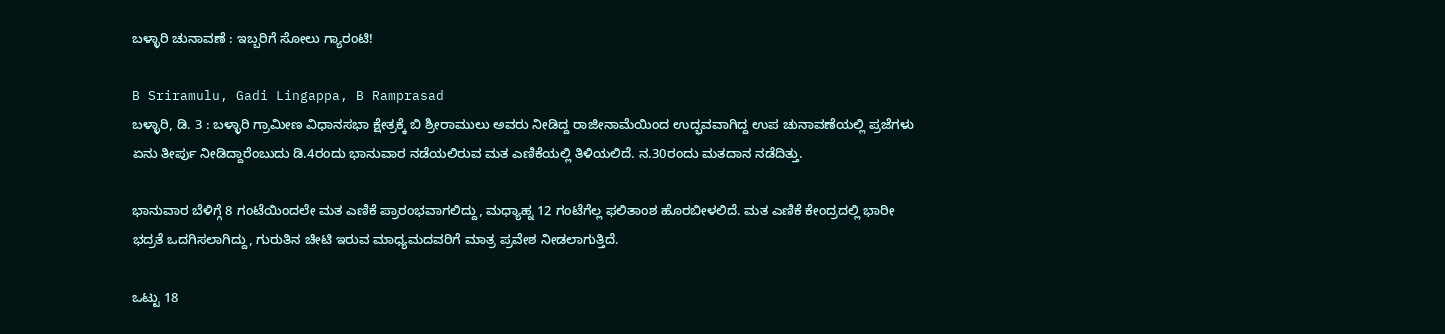ಬಳ್ಳಾರಿ ಚುನಾವಣೆ : ಇಬ್ಬರಿಗೆ ಸೋಲು ಗ್ಯಾರಂಟಿ!

B Sriramulu, Gadi Lingappa, B Ramprasad
ಬಳ್ಳಾರಿ, ಡಿ. 3 : ಬಳ್ಳಾರಿ ಗ್ರಾಮೀಣ ವಿಧಾನಸಭಾ ಕ್ಷೇತ್ರಕ್ಕೆ ಬಿ ಶ್ರೀರಾಮುಲು ಅವರು ನೀಡಿದ್ದ ರಾಜೀನಾಮೆಯಿಂದ ಉದ್ಭವವಾಗಿದ್ದ ಉಪ ಚುನಾವಣೆಯಲ್ಲಿ ಪ್ರಜೆಗಳು ಏನು ತೀರ್ಪು ನೀಡಿದ್ದಾರೆಂಬುದು ಡಿ.4ರಂದು ಭಾನುವಾರ ನಡೆಯಲಿರುವ ಮತ ಎಣಿಕೆಯಲ್ಲಿ ತಿಳಿಯಲಿದೆ. ನ.30ರಂದು ಮತದಾನ ನಡೆದಿತ್ತು.

ಭಾನುವಾರ ಬೆಳಿಗ್ಗೆ 8 ಗಂಟೆಯಿಂದಲೇ ಮತ ಎಣಿಕೆ ಪ್ರಾರಂಭವಾಗಲಿದ್ದು, ಮಧ್ಯಾಹ್ನ 12 ಗಂಟೆಗೆಲ್ಲ ಫಲಿತಾಂಶ ಹೊರಬೀಳಲಿದೆ. ಮತ ಎಣಿಕೆ ಕೇಂದ್ರದಲ್ಲಿ ಭಾರೀ ಭದ್ರತೆ ಒದಗಿಸಲಾಗಿದ್ದು, ಗುರುತಿನ ಚೀಟಿ ಇರುವ ಮಾಧ್ಯಮದವರಿಗೆ ಮಾತ್ರ ಪ್ರವೇಶ ನೀಡಲಾಗುತ್ತಿದೆ.

ಒಟ್ಟು 18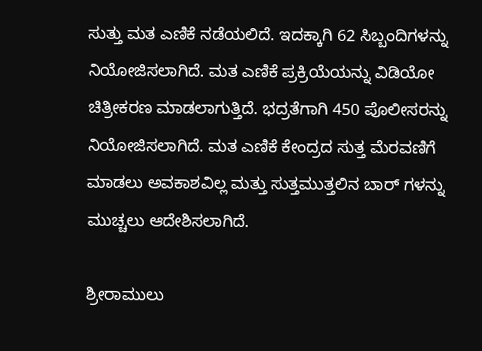ಸುತ್ತು ಮತ ಎಣಿಕೆ ನಡೆಯಲಿದೆ. ಇದಕ್ಕಾಗಿ 62 ಸಿಬ್ಬಂದಿಗಳನ್ನು ನಿಯೋಜಿಸಲಾಗಿದೆ. ಮತ ಎಣಿಕೆ ಪ್ರಕ್ರಿಯೆಯನ್ನು ವಿಡಿಯೋ ಚಿತ್ರೀಕರಣ ಮಾಡಲಾಗುತ್ತಿದೆ. ಭದ್ರತೆಗಾಗಿ 450 ಪೊಲೀಸರನ್ನು ನಿಯೋಜಿಸಲಾಗಿದೆ. ಮತ ಎಣಿಕೆ ಕೇಂದ್ರದ ಸುತ್ತ ಮೆರವಣಿಗೆ ಮಾಡಲು ಅವಕಾಶವಿಲ್ಲ ಮತ್ತು ಸುತ್ತಮುತ್ತಲಿನ ಬಾರ್ ಗಳನ್ನು ಮುಚ್ಚಲು ಆದೇಶಿಸಲಾಗಿದೆ.

ಶ್ರೀರಾಮುಲು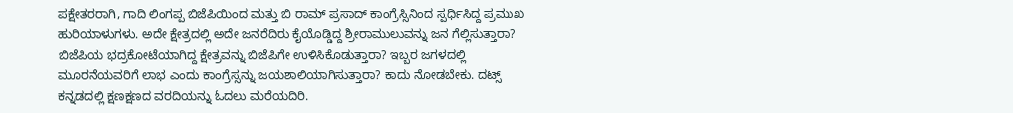ಪಕ್ಷೇತರರಾಗಿ, ಗಾದಿ ಲಿಂಗಪ್ಪ ಬಿಜೆಪಿಯಿಂದ ಮತ್ತು ಬಿ ರಾಮ್ ಪ್ರಸಾದ್ ಕಾಂಗ್ರೆಸ್ಸಿನಿಂದ ಸ್ಪರ್ಧಿಸಿದ್ದ ಪ್ರಮುಖ ಹುರಿಯಾಳುಗಳು. ಅದೇ ಕ್ಷೇತ್ರದಲ್ಲಿ ಅದೇ ಜನರೆದಿರು ಕೈಯೊಡ್ಡಿದ್ದ ಶ್ರೀರಾಮುಲುವನ್ನು ಜನ ಗೆಲ್ಲಿಸುತ್ತಾರಾ? ಬಿಜೆಪಿಯ ಭದ್ರಕೋಟೆಯಾಗಿದ್ದ ಕ್ಷೇತ್ರವನ್ನು ಬಿಜೆಪಿಗೇ ಉಳಿಸಿಕೊಡುತ್ತಾರಾ? ಇಬ್ಬರ ಜಗಳದಲ್ಲಿ ಮೂರನೆಯವರಿಗೆ ಲಾಭ ಎಂದು ಕಾಂಗ್ರೆಸ್ಸನ್ನು ಜಯಶಾಲಿಯಾಗಿಸುತ್ತಾರಾ? ಕಾದು ನೋಡಬೇಕು. ದಟ್ಸ್ ಕನ್ನಡದಲ್ಲಿ ಕ್ಷಣಕ್ಷಣದ ವರದಿಯನ್ನು ಓದಲು ಮರೆಯದಿರಿ.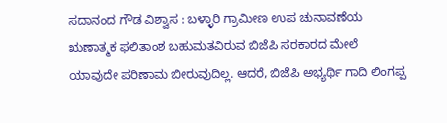ಸದಾನಂದ ಗೌಡ ವಿಶ್ವಾಸ : ಬಳ್ಳಾರಿ ಗ್ರಾಮೀಣ ಉಪ ಚುನಾವಣೆಯ ಋಣಾತ್ಮಕ ಫಲಿತಾಂಶ ಬಹುಮತವಿರುವ ಬಿಜೆಪಿ ಸರಕಾರದ ಮೇಲೆ ಯಾವುದೇ ಪರಿಣಾಮ ಬೀರುವುದಿಲ್ಲ. ಆದರೆ, ಬಿಜೆಪಿ ಅಭ್ಯರ್ಥಿ ಗಾದಿ ಲಿಂಗಪ್ಪ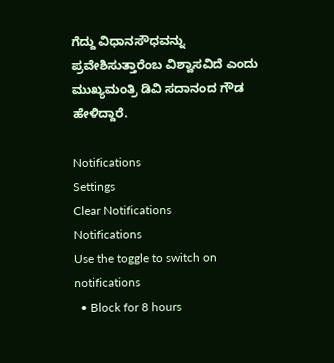ಗೆದ್ದು ವಿಧಾನಸೌಧವನ್ನು ಪ್ರವೇಶಿಸುತ್ತಾರೆಂಬ ವಿಶ್ವಾಸವಿದೆ ಎಂದು ಮುಖ್ಯಮಂತ್ರಿ ಡಿವಿ ಸದಾನಂದ ಗೌಡ ಹೇಳಿದ್ದಾರೆ.

Notifications
Settings
Clear Notifications
Notifications
Use the toggle to switch on notifications
  • Block for 8 hours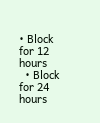• Block for 12 hours
  • Block for 24 hours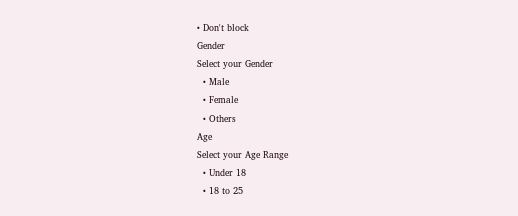• Don't block
Gender
Select your Gender
  • Male
  • Female
  • Others
Age
Select your Age Range
  • Under 18
  • 18 to 25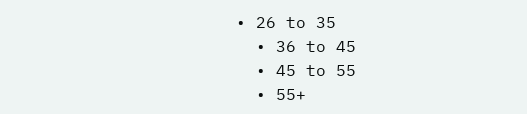• 26 to 35
  • 36 to 45
  • 45 to 55
  • 55+